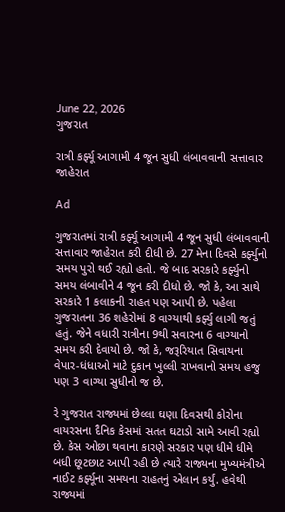June 22, 2026
ગુજરાત

રાત્રી કર્ફ્યૂ આગામી 4 જૂન સુધી લંબાવવાની સત્તાવાર જાહેરાત

Ad

ગુજરાતમાં રાત્રી કર્ફ્યૂ આગામી 4 જૂન સુધી લંબાવવાની સત્તાવાર જાહેરાત કરી દીધી છે. 27 મેના દિવસે કર્ફ્યુનો સમય પુરો થઈ રહ્યો હતો. જે બાદ સરકારે કર્ફ્યુનો સમય લંબાવીને 4 જૂન કરી દીધો છે. જો કે, આ સાથે સરકારે 1 કલાકની રાહત પણ આપી છે. પહેલા ગુજરાતના 36 શહેરોમાં 8 વાગ્યાથી કર્ફ્યુ લાગી જતું હતું. જેને વધારી રાત્રીના 9થી સવારના 6 વાગ્યાનો સમય કરી દેવાયો છે. જો કે, જરૂરિયાત સિવાયના વેપાર-ધંધાઓ માટે દુકાન ખુલ્લી રાખવાનો સમય હજુ પણ 3 વાગ્યા સુધીનો જ છે.

રે ગુજરાત રાજ્યમાં છેલ્લા ઘણા દિવસથી કોરોના વાયરસના દૈનિક કેસમાં સતત ઘટાડો સામે આવી રહ્યો છે. કેસ ઓછા થવાના કારણે સરકાર પણ ધીમે ધીમે બધી છૂટછાટ આપી રહી છે ત્યારે રાજ્યના મુખ્યમંત્રીએ નાઈટ કર્ફ્યૂના સમયના રાહતનું એલાન કર્યું. હવેથી રાજ્યમાં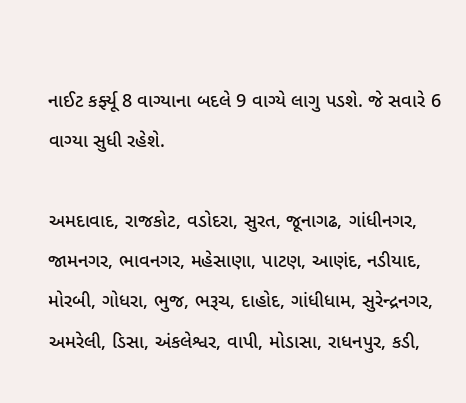નાઈટ કર્ફ્યૂ 8 વાગ્યાના બદલે 9 વાગ્યે લાગુ પડશે. જે સવારે 6 વાગ્યા સુધી રહેશે.

અમદાવાદ, રાજકોટ, વડોદરા, સુરત, જૂનાગઢ, ગાંધીનગર, જામનગર, ભાવનગર, મહેસાણા, પાટણ, આણંદ, નડીયાદ, મોરબી, ગોધરા, ભુજ, ભરૂચ, દાહોદ, ગાંધીધામ, સુરેન્દ્રનગર, અમરેલી, ડિસા, અંકલેશ્વર, વાપી, મોડાસા, રાધનપુર, કડી,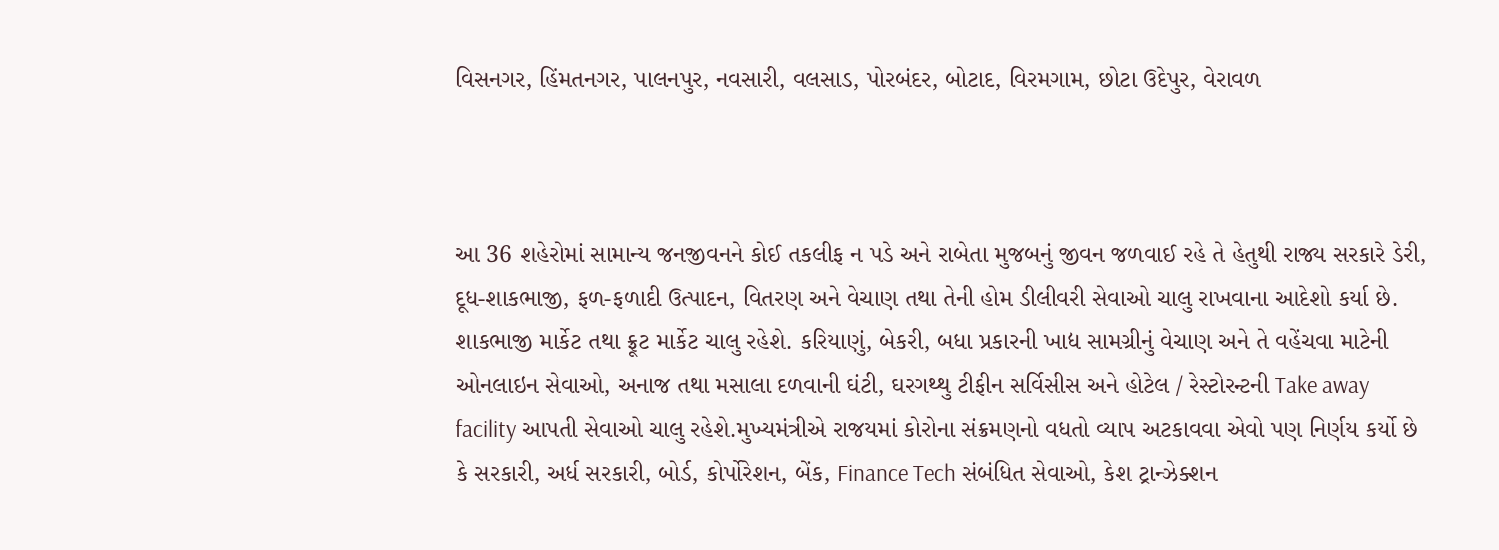વિસનગર, હિંમતનગર, પાલનપુર, નવસારી, વલસાડ, પોરબંદર, બોટાદ, વિરમગામ, છોટા ઉદેપુર, વેરાવળ



આ 36 શહેરોમાં સામાન્ય જનજીવનને કોઈ તકલીફ ન પડે અને રાબેતા મુજબનું જીવન જળવાઈ રહે તે હેતુથી રાજ્ય સરકારે ડેરી, દૂધ-શાકભાજી, ફળ-ફળાદી ઉત્પાદન, વિતરણ અને વેચાણ તથા તેની હોમ ડીલીવરી સેવાઓ ચાલુ રાખવાના આદેશો કર્યા છે. શાકભાજી માર્કેટ તથા ફ્રૂટ માર્કેટ ચાલુ રહેશે. કરિયાણું, બેકરી, બધા પ્રકારની ખાદ્ય સામગ્રીનું વેચાણ અને તે વહેંચવા માટેની ઓનલાઇન સેવાઓ, અનાજ તથા મસાલા દળવાની ઘંટી, ઘરગથ્થુ ટીફીન સર્વિસીસ અને હોટેલ / રેસ્ટોરન્ટની Take away facility આપતી સેવાઓ ચાલુ રહેશે.મુખ્યમંત્રીએ રાજયમાં કોરોના સંક્રમણનો વધતો વ્યાપ અટકાવવા એવો પણ નિર્ણય કર્યો છે કે સરકારી, અર્ધ સરકારી, બોર્ડ, કોર્પોરેશન, બેંક, Finance Tech સંબંધિત સેવાઓ, કેશ ટ્રાન્ઝેક્શન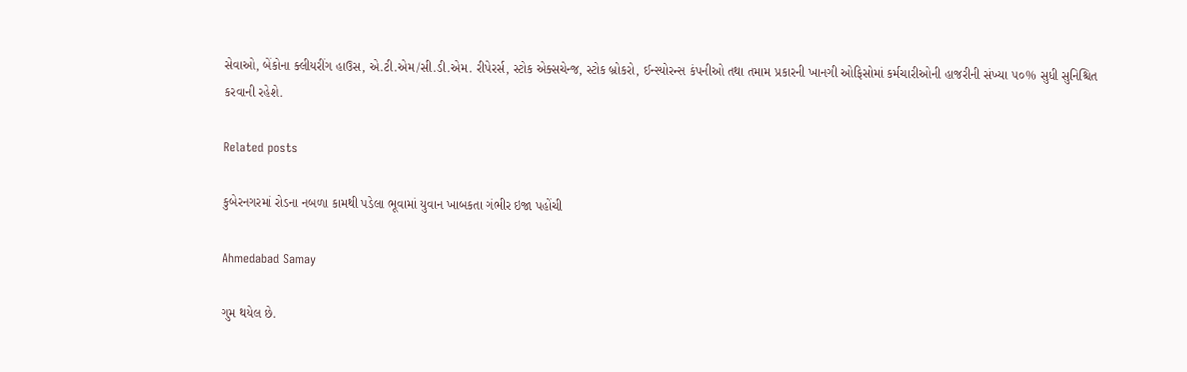સેવાઓ, બેંકોના ક્લીયરીંગ હાઉસ, એ.ટી.એમ/સી.ડી.એમ. રીપેરર્સ, સ્ટોક એક્સચેન્જ, સ્ટોક બ્રોકરો, ઈન્સ્યોરન્સ કંપનીઓ તથા તમામ પ્રકારની ખાનગી ઓફિસોમાં કર્મચારીઓની હાજરીની સંખ્યા ૫૦% સુધી સુનિશ્ચિત કરવાની રહેશે.

Related posts

કુબેરનગરમાં રોડના નબળા કામથી પડેલા ભૂવામાં યુવાન ખાબકતા ગંભીર ઇજા પહોંચી

Ahmedabad Samay

ગુમ થયેલ છે.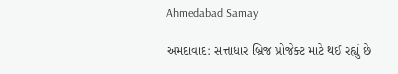Ahmedabad Samay

અમદાવાદ: સત્તાધાર બ્રિજ પ્રોજેક્ટ માટે થઈ રહ્યું છે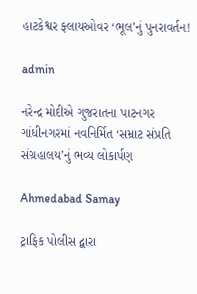હાટકેશ્વર ફ્લાયઓવર ‘ભૂલ’નું પુનરાવર્તન!

admin

નરેન્દ્ર મોદીએ ગુજરાતના પાટનગર ગાંધીનગરમાં નવનિર્મિત ‘સમ્રાટ સંપ્રતિ સંગ્રહાલય’નું ભવ્ય લોકાર્પણ

Ahmedabad Samay

ટ્રાફિક પોલીસ દ્વારા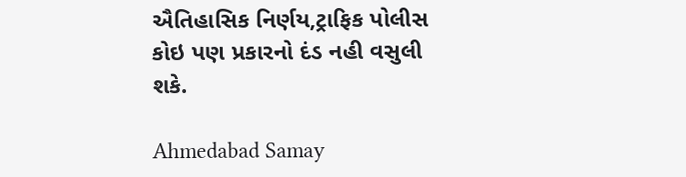ઐતિહાસિક નિર્ણય,ટ્રાફિક પોલીસ કોઇ પણ પ્રકારનો દંડ નહી વસુલી શકે.

Ahmedabad Samay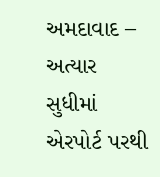અમદાવાદ – અત્યાર સુધીમાં એરપોર્ટ પરથી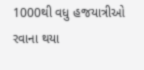1000થી વધુ હજયાત્રીઓ રવાના થયા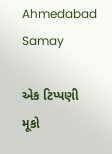Ahmedabad Samay

એક ટિપ્પણી મૂકો